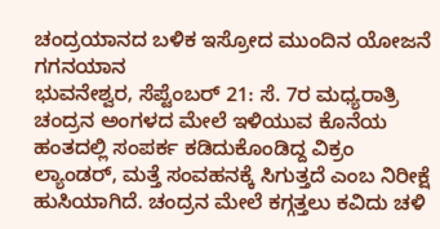ಚಂದ್ರಯಾನದ ಬಳಿಕ ಇಸ್ರೋದ ಮುಂದಿನ ಯೋಜನೆ ಗಗನಯಾನ
ಭುವನೇಶ್ವರ, ಸೆಪ್ಟೆಂಬರ್ 21: ಸೆ. 7ರ ಮಧ್ಯರಾತ್ರಿ ಚಂದ್ರನ ಅಂಗಳದ ಮೇಲೆ ಇಳಿಯುವ ಕೊನೆಯ ಹಂತದಲ್ಲಿ ಸಂಪರ್ಕ ಕಡಿದುಕೊಂಡಿದ್ದ ವಿಕ್ರಂ ಲ್ಯಾಂಡರ್, ಮತ್ತೆ ಸಂವಹನಕ್ಕೆ ಸಿಗುತ್ತದೆ ಎಂಬ ನಿರೀಕ್ಷೆ ಹುಸಿಯಾಗಿದೆ. ಚಂದ್ರನ ಮೇಲೆ ಕಗ್ಗತ್ತಲು ಕವಿದು ಚಳಿ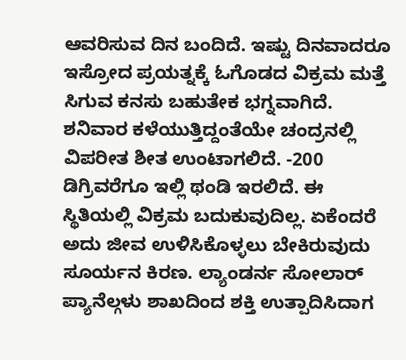ಆವರಿಸುವ ದಿನ ಬಂದಿದೆ. ಇಷ್ಟು ದಿನವಾದರೂ ಇಸ್ರೋದ ಪ್ರಯತ್ನಕ್ಕೆ ಓಗೊಡದ ವಿಕ್ರಮ ಮತ್ತೆ ಸಿಗುವ ಕನಸು ಬಹುತೇಕ ಭಗ್ನವಾಗಿದೆ.
ಶನಿವಾರ ಕಳೆಯುತ್ತಿದ್ದಂತೆಯೇ ಚಂದ್ರನಲ್ಲಿ ವಿಪರೀತ ಶೀತ ಉಂಟಾಗಲಿದೆ. -200 ಡಿಗ್ರಿವರೆಗೂ ಇಲ್ಲಿ ಥಂಡಿ ಇರಲಿದೆ. ಈ ಸ್ಥಿತಿಯಲ್ಲಿ ವಿಕ್ರಮ ಬದುಕುವುದಿಲ್ಲ. ಏಕೆಂದರೆ ಅದು ಜೀವ ಉಳಿಸಿಕೊಳ್ಳಲು ಬೇಕಿರುವುದು ಸೂರ್ಯನ ಕಿರಣ. ಲ್ಯಾಂಡರ್ನ ಸೋಲಾರ್ ಪ್ಯಾನೆಲ್ಗಳು ಶಾಖದಿಂದ ಶಕ್ತಿ ಉತ್ಪಾದಿಸಿದಾಗ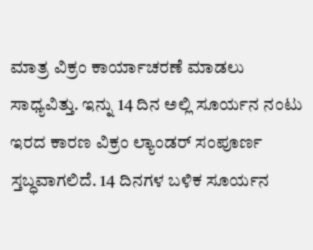ಮಾತ್ರ ವಿಕ್ರಂ ಕಾರ್ಯಾಚರಣೆ ಮಾಡಲು ಸಾಧ್ಯವಿತ್ತು. ಇನ್ನು 14 ದಿನ ಅಲ್ಲಿ ಸೂರ್ಯನ ನಂಟು ಇರದ ಕಾರಣ ವಿಕ್ರಂ ಲ್ಯಾಂಡರ್ ಸಂಪೂರ್ಣ ಸ್ತಬ್ಧವಾಗಲಿದೆ. 14 ದಿನಗಳ ಬಳಿಕ ಸೂರ್ಯನ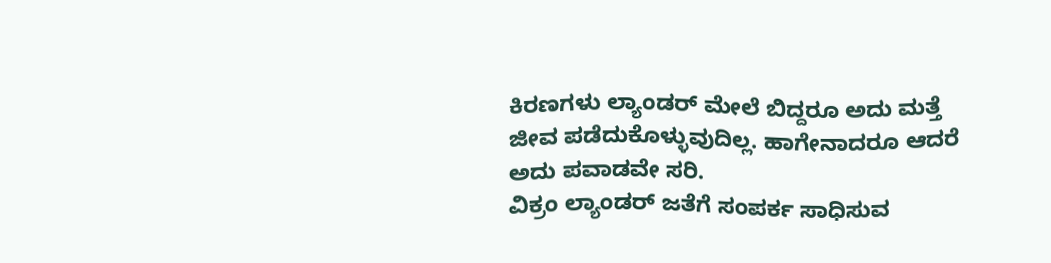ಕಿರಣಗಳು ಲ್ಯಾಂಡರ್ ಮೇಲೆ ಬಿದ್ದರೂ ಅದು ಮತ್ತೆ ಜೀವ ಪಡೆದುಕೊಳ್ಳುವುದಿಲ್ಲ. ಹಾಗೇನಾದರೂ ಆದರೆ ಅದು ಪವಾಡವೇ ಸರಿ.
ವಿಕ್ರಂ ಲ್ಯಾಂಡರ್ ಜತೆಗೆ ಸಂಪರ್ಕ ಸಾಧಿಸುವ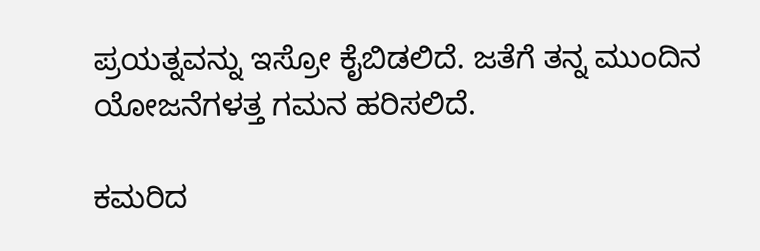ಪ್ರಯತ್ನವನ್ನು ಇಸ್ರೋ ಕೈಬಿಡಲಿದೆ. ಜತೆಗೆ ತನ್ನ ಮುಂದಿನ ಯೋಜನೆಗಳತ್ತ ಗಮನ ಹರಿಸಲಿದೆ.

ಕಮರಿದ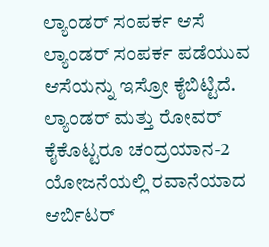ಲ್ಯಾಂಡರ್ ಸಂಪರ್ಕ ಆಸೆ
ಲ್ಯಾಂಡರ್ ಸಂಪರ್ಕ ಪಡೆಯುವ ಆಸೆಯನ್ನು ಇಸ್ರೋ ಕೈಬಿಟ್ಟಿದೆ. ಲ್ಯಾಂಡರ್ ಮತ್ತು ರೋವರ್ ಕೈಕೊಟ್ಟರೂ ಚಂದ್ರಯಾನ-2 ಯೋಜನೆಯಲ್ಲಿ ರವಾನೆಯಾದ ಆರ್ಬಿಟರ್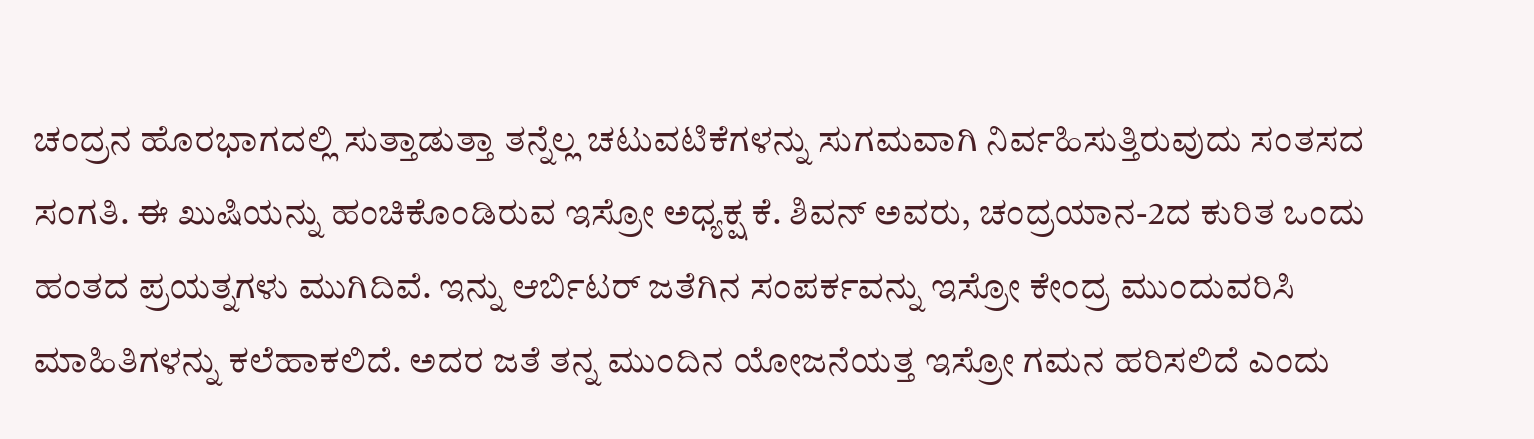ಚಂದ್ರನ ಹೊರಭಾಗದಲ್ಲಿ ಸುತ್ತಾಡುತ್ತಾ ತನ್ನೆಲ್ಲ ಚಟುವಟಿಕೆಗಳನ್ನು ಸುಗಮವಾಗಿ ನಿರ್ವಹಿಸುತ್ತಿರುವುದು ಸಂತಸದ ಸಂಗತಿ. ಈ ಖುಷಿಯನ್ನು ಹಂಚಿಕೊಂಡಿರುವ ಇಸ್ರೋ ಅಧ್ಯಕ್ಷ ಕೆ. ಶಿವನ್ ಅವರು, ಚಂದ್ರಯಾನ-2ದ ಕುರಿತ ಒಂದು ಹಂತದ ಪ್ರಯತ್ನಗಳು ಮುಗಿದಿವೆ. ಇನ್ನು ಆರ್ಬಿಟರ್ ಜತೆಗಿನ ಸಂಪರ್ಕವನ್ನು ಇಸ್ರೋ ಕೇಂದ್ರ ಮುಂದುವರಿಸಿ ಮಾಹಿತಿಗಳನ್ನು ಕಲೆಹಾಕಲಿದೆ. ಅದರ ಜತೆ ತನ್ನ ಮುಂದಿನ ಯೋಜನೆಯತ್ತ ಇಸ್ರೋ ಗಮನ ಹರಿಸಲಿದೆ ಎಂದು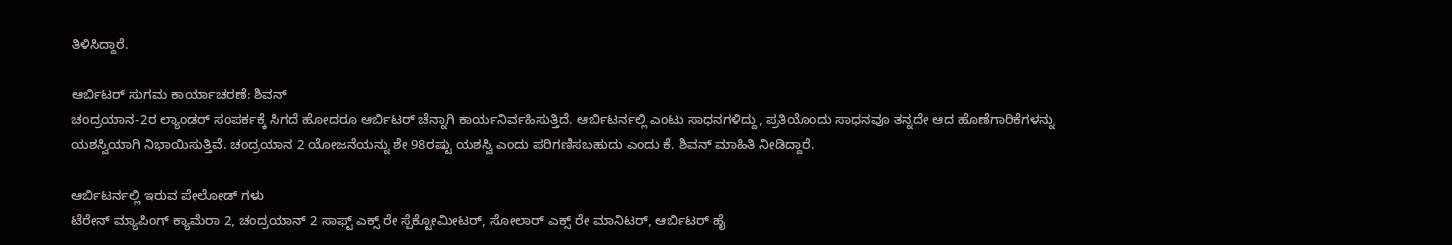ತಿಳಿಸಿದ್ದಾರೆ.

ಆರ್ಬಿಟರ್ ಸುಗಮ ಕಾರ್ಯಾಚರಣೆ: ಶಿವನ್
ಚಂದ್ರಯಾನ-2ರ ಲ್ಯಾಂಡರ್ ಸಂಪರ್ಕಕ್ಕೆ ಸಿಗದೆ ಹೋದರೂ ಆರ್ಬಿಟರ್ ಚೆನ್ನಾಗಿ ಕಾರ್ಯನಿರ್ವಹಿಸುತ್ತಿದೆ. ಆರ್ಬಿಟರ್ನಲ್ಲಿ ಎಂಟು ಸಾಧನಗಳಿದ್ದು, ಪ್ರತಿಯೊಂದು ಸಾಧನವೂ ತನ್ನದೇ ಆದ ಹೊಣೆಗಾರಿಕೆಗಳನ್ನು ಯಶಸ್ವಿಯಾಗಿ ನಿಭಾಯಿಸುತ್ತಿವೆ. ಚಂದ್ರಯಾನ 2 ಯೋಜನೆಯನ್ನು ಶೇ 98ರಷ್ಟು ಯಶಸ್ವಿ ಎಂದು ಪರಿಗಣಿಸಬಹುದು ಎಂದು ಕೆ. ಶಿವನ್ ಮಾಹಿತಿ ನೀಡಿದ್ದಾರೆ.

ಆರ್ಬಿಟರ್ನಲ್ಲಿ ಇರುವ ಪೇಲೋಡ್ ಗಳು
ಟೆರೇನ್ ಮ್ಯಾಪಿಂಗ್ ಕ್ಯಾಮೆರಾ 2, ಚಂದ್ರಯಾನ್ 2 ಸಾಫ್ಟ್ ಎಕ್ಸ್ ರೇ ಸ್ಪೆಕ್ಟೋಮೀಟರ್, ಸೋಲಾರ್ ಎಕ್ಸ್ ರೇ ಮಾನಿಟರ್, ಆರ್ಬಿಟರ್ ಹೈ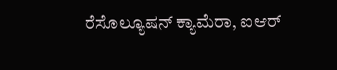ರೆಸೊಲ್ಯೂಷನ್ ಕ್ಯಾಮೆರಾ, ಐಆರ್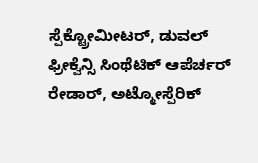ಸ್ಪೆಕ್ಟ್ರೋಮೀಟರ್, ಡುವಲ್ ಫ್ರೀಕ್ವೆನ್ಸಿ ಸಿಂಥೆಟಿಕ್ ಆಪೆರ್ಚರ್ ರೇಡಾರ್, ಅಟ್ಮೋಸ್ಪೆರಿಕ್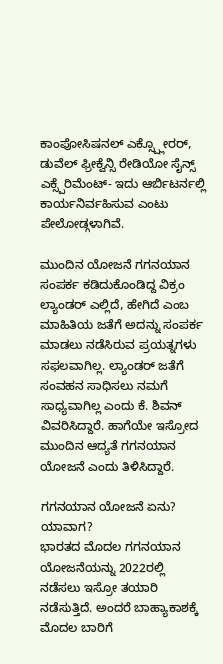ಕಾಂಪೋಸಿಷನಲ್ ಎಕ್ಸ್ಪ್ಲೋರರ್, ಡುವೆಲ್ ಫ್ರೀಕ್ವೆನ್ಸಿ ರೇಡಿಯೋ ಸೈನ್ಸ್ ಎಕ್ಸ್ಪೆರಿಮೆಂಟ್- ಇದು ಆರ್ಬಿಟರ್ನಲ್ಲಿ ಕಾರ್ಯನಿರ್ವಹಿಸುವ ಎಂಟು ಪೇಲೋಡ್ಗಳಾಗಿವೆ.

ಮುಂದಿನ ಯೋಜನೆ ಗಗನಯಾನ
ಸಂಪರ್ಕ ಕಡಿದುಕೊಂಡಿದ್ದ ವಿಕ್ರಂ ಲ್ಯಾಂಡರ್ ಎಲ್ಲಿದೆ, ಹೇಗಿದೆ ಎಂಬ ಮಾಹಿತಿಯ ಜತೆಗೆ ಅದನ್ನು ಸಂಪರ್ಕ ಮಾಡಲು ನಡೆಸಿರುವ ಪ್ರಯತ್ನಗಳು ಸಫಲವಾಗಿಲ್ಲ. ಲ್ಯಾಂಡರ್ ಜತೆಗೆ ಸಂವಹನ ಸಾಧಿಸಲು ನಮಗೆ ಸಾಧ್ಯವಾಗಿಲ್ಲ ಎಂದು ಕೆ. ಶಿವನ್ ವಿವರಿಸಿದ್ದಾರೆ. ಹಾಗೆಯೇ ಇಸ್ರೋದ ಮುಂದಿನ ಆದ್ಯತೆ ಗಗನಯಾನ ಯೋಜನೆ ಎಂದು ತಿಳಿಸಿದ್ದಾರೆ.

ಗಗನಯಾನ ಯೋಜನೆ ಏನು? ಯಾವಾಗ?
ಭಾರತದ ಮೊದಲ ಗಗನಯಾನ ಯೋಜನೆಯನ್ನು 2022ರಲ್ಲಿ ನಡೆಸಲು ಇಸ್ರೋ ತಯಾರಿ ನಡೆಸುತ್ತಿದೆ. ಅಂದರೆ ಬಾಹ್ಯಾಕಾಶಕ್ಕೆ ಮೊದಲ ಬಾರಿಗೆ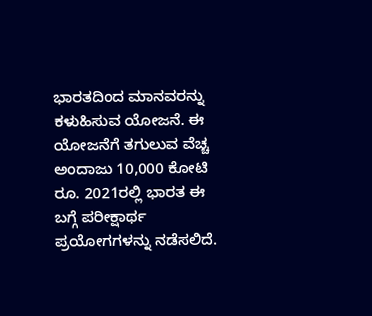ಭಾರತದಿಂದ ಮಾನವರನ್ನು ಕಳುಹಿಸುವ ಯೋಜನೆ. ಈ ಯೋಜನೆಗೆ ತಗುಲುವ ವೆಚ್ಚ ಅಂದಾಜು 10,000 ಕೋಟಿ ರೂ. 2021ರಲ್ಲಿ ಭಾರತ ಈ ಬಗ್ಗೆ ಪರೀಕ್ಷಾರ್ಥ ಪ್ರಯೋಗಗಳನ್ನು ನಡೆಸಲಿದೆ.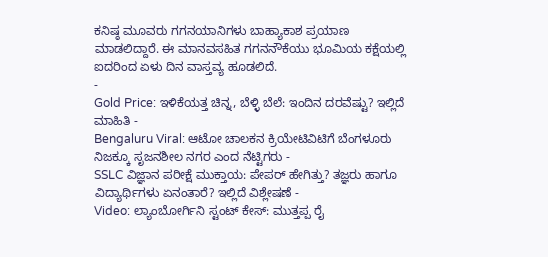ಕನಿಷ್ಠ ಮೂವರು ಗಗನಯಾನಿಗಳು ಬಾಹ್ಯಾಕಾಶ ಪ್ರಯಾಣ ಮಾಡಲಿದ್ದಾರೆ. ಈ ಮಾನವಸಹಿತ ಗಗನನೌಕೆಯು ಭೂಮಿಯ ಕಕ್ಷೆಯಲ್ಲಿ ಐದರಿಂದ ಏಳು ದಿನ ವಾಸ್ತವ್ಯ ಹೂಡಲಿದೆ.
-
Gold Price: ಇಳಿಕೆಯತ್ತ ಚಿನ್ನ, ಬೆಳ್ಳಿ ಬೆಲೆ: ಇಂದಿನ ದರವೆಷ್ಟು? ಇಲ್ಲಿದೆ ಮಾಹಿತಿ -
Bengaluru Viral: ಆಟೋ ಚಾಲಕನ ಕ್ರಿಯೇಟಿವಿಟಿಗೆ ಬೆಂಗಳೂರು ನಿಜಕ್ಕೂ ಸೃಜನಶೀಲ ನಗರ ಎಂದ ನೆಟ್ಟಿಗರು -
SSLC ವಿಜ್ಞಾನ ಪರೀಕ್ಷೆ ಮುಕ್ತಾಯ: ಪೇಪರ್ ಹೇಗಿತ್ತು? ತಜ್ಞರು ಹಾಗೂ ವಿದ್ಯಾರ್ಥಿಗಳು ಏನಂತಾರೆ? ಇಲ್ಲಿದೆ ವಿಶ್ಲೇಷಣೆ -
Video: ಲ್ಯಾಂಬೋರ್ಗಿನಿ ಸ್ಟಂಟ್ ಕೇಸ್: ಮುತ್ತಪ್ಪ ರೈ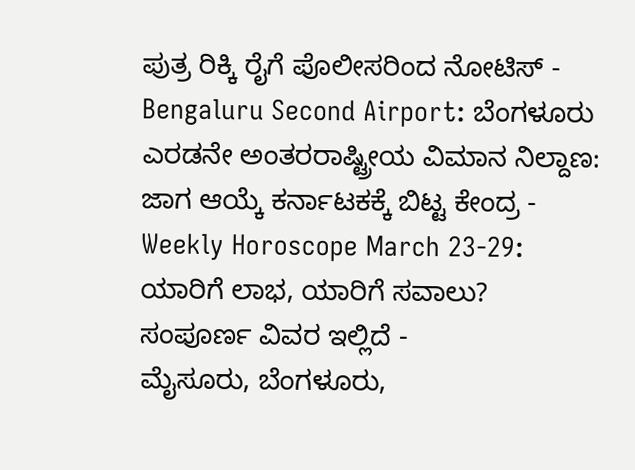ಪುತ್ರ ರಿಕ್ಕಿ ರೈಗೆ ಪೊಲೀಸರಿಂದ ನೋಟಿಸ್ -
Bengaluru Second Airport: ಬೆಂಗಳೂರು ಎರಡನೇ ಅಂತರರಾಷ್ಟ್ರೀಯ ವಿಮಾನ ನಿಲ್ದಾಣ: ಜಾಗ ಆಯ್ಕೆ ಕರ್ನಾಟಕಕ್ಕೆ ಬಿಟ್ಟ ಕೇಂದ್ರ -
Weekly Horoscope March 23-29: ಯಾರಿಗೆ ಲಾಭ, ಯಾರಿಗೆ ಸವಾಲು? ಸಂಪೂರ್ಣ ವಿವರ ಇಲ್ಲಿದೆ -
ಮೈಸೂರು, ಬೆಂಗಳೂರು,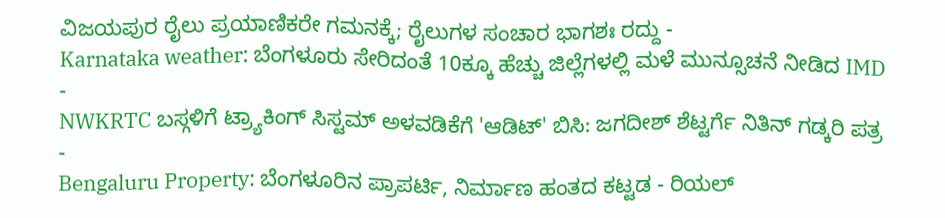ವಿಜಯಪುರ ರೈಲು ಪ್ರಯಾಣಿಕರೇ ಗಮನಕ್ಕೆ; ರೈಲುಗಳ ಸಂಚಾರ ಭಾಗಶಃ ರದ್ದು -
Karnataka weather: ಬೆಂಗಳೂರು ಸೇರಿದಂತೆ 10ಕ್ಕೂ ಹೆಚ್ಚು ಜಿಲ್ಲೆಗಳಲ್ಲಿ ಮಳೆ ಮುನ್ಸೂಚನೆ ನೀಡಿದ IMD -
NWKRTC ಬಸ್ಗಳಿಗೆ ಟ್ರ್ಯಾಕಿಂಗ್ ಸಿಸ್ಟಮ್ ಅಳವಡಿಕೆಗೆ 'ಆಡಿಟ್' ಬಿಸಿ: ಜಗದೀಶ್ ಶೆಟ್ಟರ್ಗೆ ನಿತಿನ್ ಗಡ್ಕರಿ ಪತ್ರ -
Bengaluru Property: ಬೆಂಗಳೂರಿನ ಪ್ರಾಪರ್ಟಿ, ನಿರ್ಮಾಣ ಹಂತದ ಕಟ್ಟಡ - ರಿಯಲ್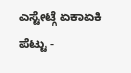ಎಸ್ಟೇಟ್ಗೆ ಏಕಾಏಕಿ ಪೆಟ್ಟು -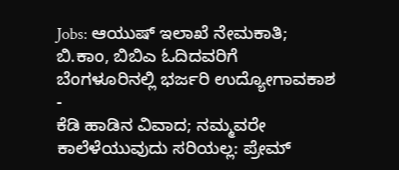Jobs: ಆಯುಷ್ ಇಲಾಖೆ ನೇಮಕಾತಿ; ಬಿ.ಕಾಂ, ಬಿಬಿಎ ಓದಿದವರಿಗೆ ಬೆಂಗಳೂರಿನಲ್ಲಿ ಭರ್ಜರಿ ಉದ್ಯೋಗಾವಕಾಶ -
ಕೆಡಿ ಹಾಡಿನ ವಿವಾದ; ನಮ್ಮವರೇ ಕಾಲೆಳೆಯುವುದು ಸರಿಯಲ್ಲ: ಪ್ರೇಮ್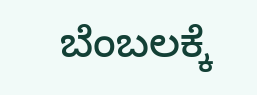ಬೆಂಬಲಕ್ಕೆ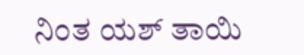ನಿಂತ ಯಶ್ ತಾಯಿ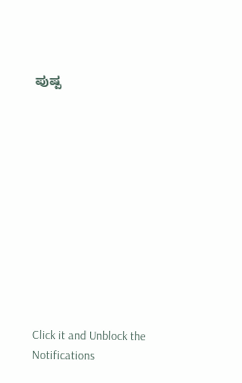ಪುಷ್ಪ












Click it and Unblock the Notifications